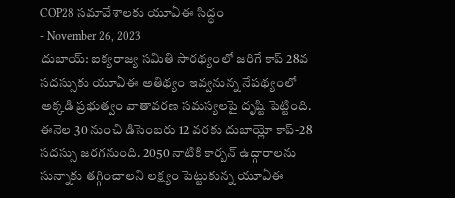COP28 సమావేశాలకు యూఏఈ సిద్ధం
- November 26, 2023
దుబాయ్: ఐక్యరాజ్య సమితి సారథ్యంలో జరిగే కాప్ 28వ సదస్సుకు యూఏఈ అతిథ్యం ఇవ్వనున్న నేపథ్యంలో అక్కడి ప్రభుత్వం వాతావరణ సమస్యలపై దృష్టి పెట్టింది. ఈనెల 30 నుంచి డిసెంబరు 12 వరకు దుబాయ్లో కాప్-28 సదస్సు జరగనుంది. 2050 నాటికి కార్బన్ ఉద్గారాలను సున్నాకు తగ్గించాలని లక్ష్యం పెట్టుకున్న యూఏఈ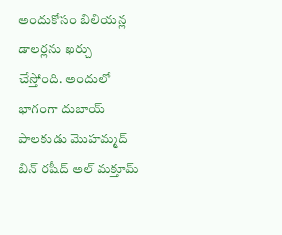అందుకోసం బిలియన్ల డాలర్లను ఖర్చు చేస్తోంది. అందులో భాగంగా దుబాయ్ పాలకుడు మొహమ్మద్ బిన్ రషీద్ అల్ మక్తూమ్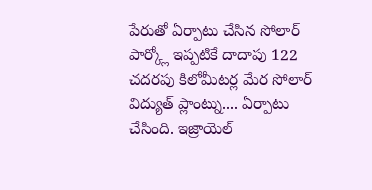పేరుతో ఏర్పాటు చేసిన సోలార్ పార్క్లో ఇప్పటికే దాదాపు 122 చదరపు కిలోమీటర్ల మేర సోలార్ విద్యుత్ ప్లాంట్ను.... ఏర్పాటు చేసింది. ఇజ్రాయెల్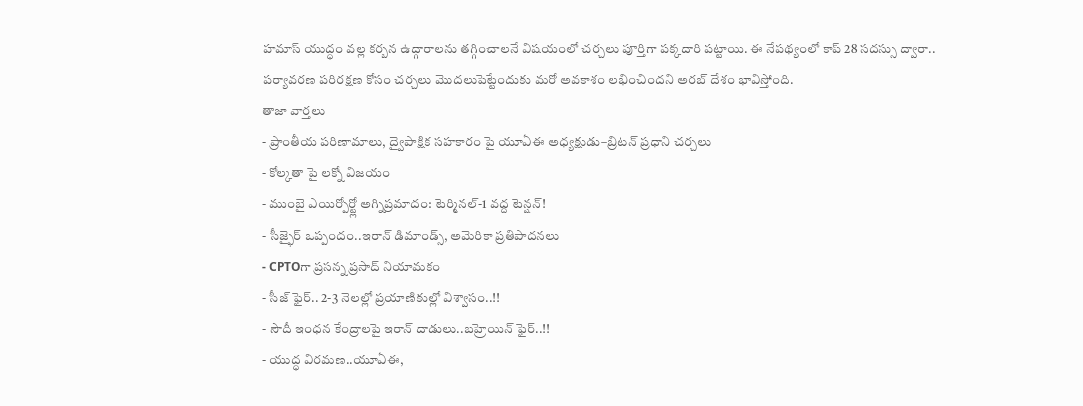హమాస్ యుద్ధం వల్ల కర్బన ఉద్గారాలను తగ్గించాలనే విషయంలో చర్చలు పూర్తిగా పక్కదారి పట్టాయి. ఈ నేపథ్యంలో కాప్ 28 సదస్సు ద్వారా.. పర్యావరణ పరిరక్షణ కోసం చర్చలు మెుదలుపెట్టేందుకు మరో అవకాశం లభించిందని అరబ్ దేశం భావిస్తోంది.
తాజా వార్తలు
- ప్రాంతీయ పరిణామాలు, ద్వైపాక్షిక సహకారం పై యూఏఈ అధ్యక్షుడు–బ్రిటన్ ప్రధాని చర్చలు
- కోల్కతా పై లక్నో విజయం
- ముంబై ఎయిర్పోర్ట్లో అగ్నిప్రమాదం: టెర్మినల్-1 వద్ద టెన్షన్!
- సీజ్ఫైర్ ఒప్పందం..ఇరాన్ డిమాండ్స్, అమెరికా ప్రతిపాదనలు
- CPTOగా ప్రసన్న ప్రసాద్ నియామకం
- సీజ్ ఫైర్.. 2-3 నెలల్లో ప్రయాణికుల్లో విశ్వాసం..!!
- సౌదీ ఇంధన కేంద్రాలపై ఇరాన్ దాడులు..బహ్రెయిన్ ఫైర్..!!
- యుద్ధ విరమణ..యూఏఈ,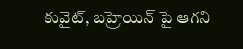కువైట్, బహ్రెయిన్ పై ఆగని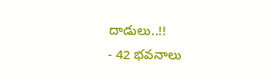దాడులు..!!
- 42 భవనాలు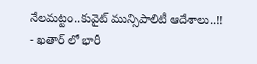నేలమట్టం..కువైట్ మున్సిపాలిటీ ఆదేశాలు..!!
- ఖతార్ లో భారీ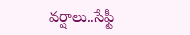వర్షాలు..సేఫ్టీ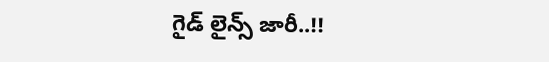గైడ్ లైన్స్ జారీ..!!